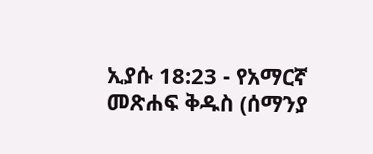ኢያሱ 18:23 - የአማርኛ መጽሐፍ ቅዱስ (ሰማንያ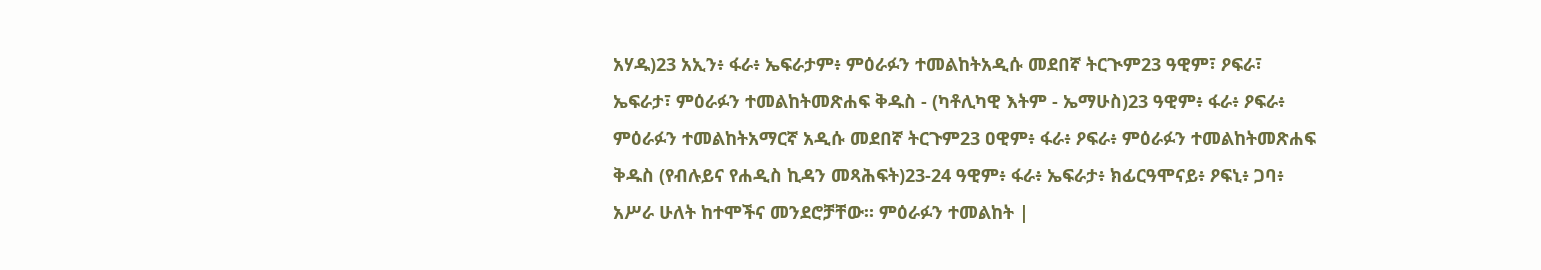አሃዱ)23 አኢን፥ ፋራ፥ ኤፍራታም፥ ምዕራፉን ተመልከትአዲሱ መደበኛ ትርጒም23 ዓዊም፣ ዖፍራ፣ ኤፍራታ፣ ምዕራፉን ተመልከትመጽሐፍ ቅዱስ - (ካቶሊካዊ እትም - ኤማሁስ)23 ዓዊም፥ ፋራ፥ ዖፍራ፥ ምዕራፉን ተመልከትአማርኛ አዲሱ መደበኛ ትርጉም23 ዐዊም፥ ፋራ፥ ዖፍራ፥ ምዕራፉን ተመልከትመጽሐፍ ቅዱስ (የብሉይና የሐዲስ ኪዳን መጻሕፍት)23-24 ዓዊም፥ ፋራ፥ ኤፍራታ፥ ክፊርዓሞናይ፥ ዖፍኒ፥ ጋባ፥ አሥራ ሁለት ከተሞችና መንደሮቻቸው። ምዕራፉን ተመልከት |